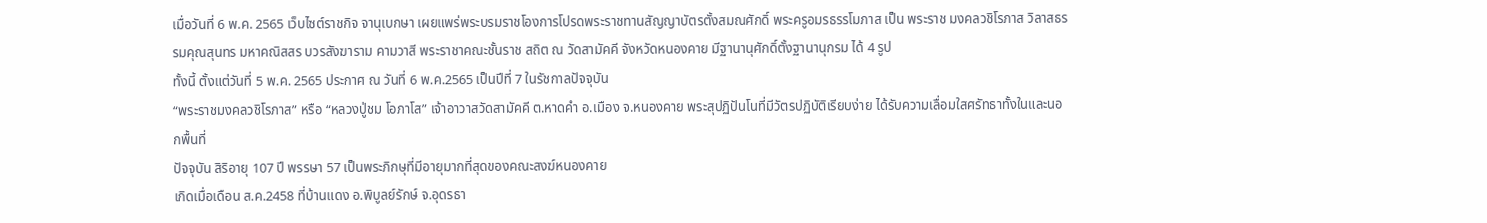เมื่อวันที่ 6 พ.ค. 2565 เว็บไซต์ราชกิจ จานุเบกษา เผยแพร่พระบรมราชโองการโปรดพระราชทานสัญญาบัตรตั้งสมณศักดิ์ พระครูอมรธรรโมภาส เป็น พระราช มงคลวชิโรภาส วิลาสธรรมคุณสุนทร มหาคณิสสร บวรสังฆาราม คามวาสี พระราชาคณะชั้นราช สถิต ณ วัดสามัคคี จังหวัดหนองคาย มีฐานานุศักดิ์ตั้งฐานานุกรม ได้ 4 รูป
ทั้งนี้ ตั้งแต่วันที่ 5 พ.ค. 2565 ประกาศ ณ วันที่ 6 พ.ค.2565 เป็นปีที่ 7 ในรัชกาลปัจจุบัน
“พระราชมงคลวชิโรภาส” หรือ “หลวงปู่ชม โอภาโส” เจ้าอาวาสวัดสามัคคี ต.หาดคำ อ.เมือง จ.หนองคาย พระสุปฏิปันโนที่มีวัตรปฏิบัติเรียบง่าย ได้รับความเลื่อมใสศรัทธาทั้งในและนอกพื้นที่
ปัจจุบัน สิริอายุ 107 ปี พรรษา 57 เป็นพระภิกษุที่มีอายุมากที่สุดของคณะสงฆ์หนองคาย
เกิดเมื่อเดือน ส.ค.2458 ที่บ้านแดง อ.พิบูลย์รักษ์ จ.อุดรธา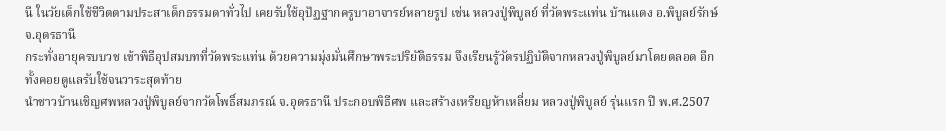นี ในวัยเด็กใช้ชีวิตตามประสาเด็กธรรมดาทั่วไป เคยรับใช้อุปัฏฐากครูบาอาจารย์หลายรูป เช่น หลวงปู่พิบูลย์ ที่วัดพระแท่น บ้านแดง อ.พิบูลย์รักษ์ จ.อุดรธานี
กระทั่งอายุครบบวช เข้าพิธีอุปสมบทที่วัดพระแท่น ด้วยความมุ่งมั่นศึกษาพระปริยัติธรรม จึงเรียนรู้วัตรปฏิบัติจากหลวงปู่พิบูลย์มาโดยตลอด อีกทั้งคอยดูแลรับใช้จนวาระสุดท้าย
นำชาวบ้านเชิญศพหลวงปู่พิบูลย์จากวัดโพธิ์สมภรณ์ จ.อุดรธานี ประกอบพิธีศพ และสร้างเหรียญห้าเหลี่ยม หลวงปู่พิบูลย์ รุ่นแรก ปี พ.ศ.2507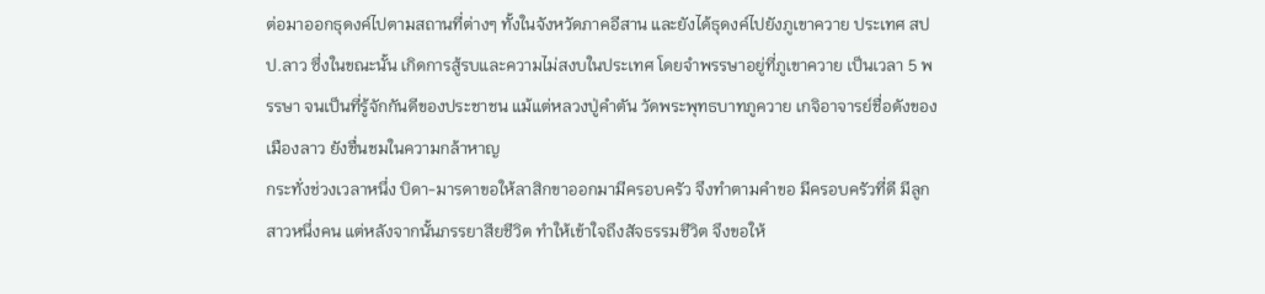ต่อมาออกธุดงค์ไปตามสถานที่ต่างๆ ทั้งในจังหวัดภาคอีสาน และยังได้ธุดงค์ไปยังภูเขาควาย ประเทศ สปป.ลาว ซึ่งในขณะนั้น เกิดการสู้รบและความไม่สงบในประเทศ โดยจำพรรษาอยู่ที่ภูเขาควาย เป็นเวลา 5 พรรษา จนเป็นที่รู้จักกันดีของประชาชน แม้แต่หลวงปู่คำตัน วัดพระพุทธบาทภูควาย เกจิอาจารย์ชื่อดังของเมืองลาว ยังชื่นชมในความกล้าหาญ
กระทั่งช่วงเวลาหนึ่ง บิดา-มารดาขอให้ลาสิกขาออกมามีครอบครัว จึงทำตามคำขอ มีครอบครัวที่ดี มีลูกสาวหนึ่งคน แต่หลังจากนั้นภรรยาสียชีวิต ทำให้เข้าใจถึงสัจธรรมชีวิต จึงขอให้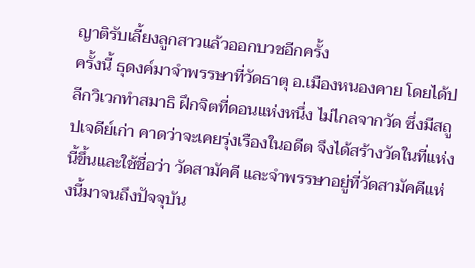ญาติรับเลี้ยงลูกสาวแล้วออกบวชอีกครั้ง
ครั้งนี้ ธุดงค์มาจำพรรษาที่วัดธาตุ อ.เมืองหนองคาย โดยได้ปลีกวิเวกทำสมาธิ ฝึกจิตที่ดอนแห่งหนึ่ง ไม่ไกลจากวัด ซึ่งมีสถูปเจดีย์เก่า คาดว่าจะเคยรุ่งเรืองในอดีต จึงได้สร้างวัดในที่แห่งนี้ขึ้นและใช้ชื่อว่า วัดสามัคคี และจำพรรษาอยู่ที่วัดสามัคคีแห่งนี้มาจนถึงปัจจุบัน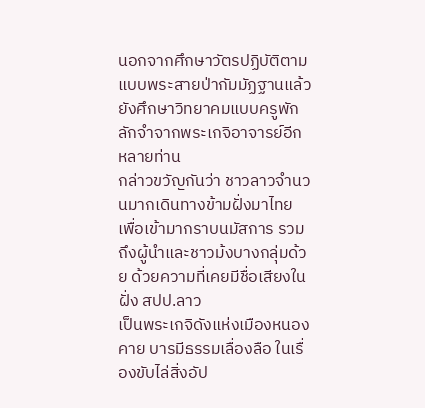นอกจากศึกษาวัตรปฏิบัติตามแบบพระสายป่ากัมมัฏฐานแล้ว ยังศึกษาวิทยาคมแบบครูพักลักจำจากพระเกจิอาจารย์อีกหลายท่าน
กล่าวขวัญกันว่า ชาวลาวจำนวนมากเดินทางข้ามฝั่งมาไทย เพื่อเข้ามากราบนมัสการ รวมถึงผู้นำและชาวม้งบางกลุ่มด้วย ด้วยความที่เคยมีชื่อเสียงในฝั่ง สปป.ลาว
เป็นพระเกจิดังแห่งเมืองหนองคาย บารมีธรรมเลื่องลือ ในเรื่องขับไล่สิ่งอัป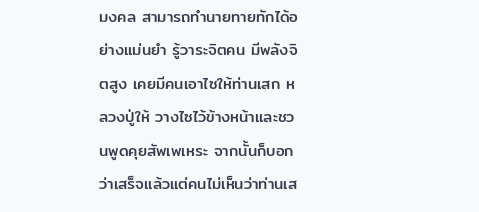มงคล สามารถทำนายทายทักได้อย่างแม่นยำ รู้วาระจิตคน มีพลังจิตสูง เคยมีคนเอาไซให้ท่านเสก หลวงปู่ให้ วางไซไว้ข้างหน้าและชวนพูดคุยสัพเพเหระ จากนั้นก็บอกว่าเสร็จแล้วแต่คนไม่เห็นว่าท่านเส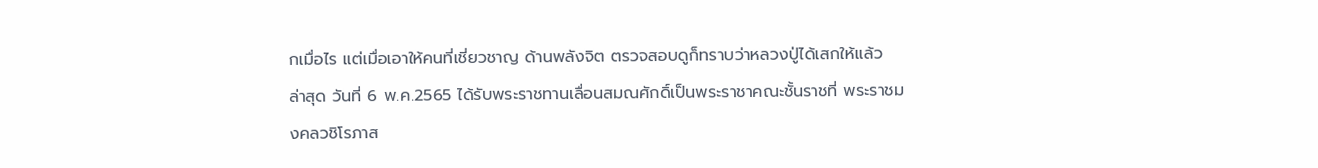กเมื่อไร แต่เมื่อเอาให้คนที่เชี่ยวชาญ ด้านพลังจิต ตรวจสอบดูก็ทราบว่าหลวงปู่ได้เสกให้แล้ว
ล่าสุด วันที่ 6 พ.ค.2565 ได้รับพระราชทานเลื่อนสมณศักดิ์เป็นพระราชาคณะชั้นราชที่ พระราชมงคลวชิโรภาส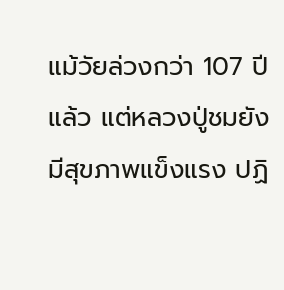แม้วัยล่วงกว่า 107 ปีแล้ว แต่หลวงปู่ชมยังมีสุขภาพแข็งแรง ปฏิ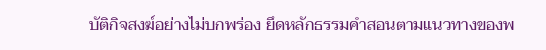บัติกิจสงฆ์อย่างไม่บกพร่อง ยึดหลักธรรมคำสอนตามแนวทางของพ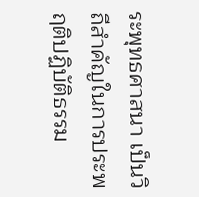ระพุทธศาสนา เป็นวิถีสำคัญในการประพฤติปฏิบัติธรรม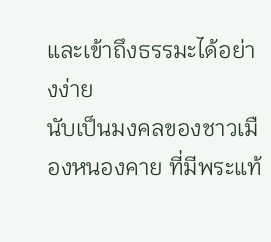และเข้าถึงธรรมะได้อย่างง่าย
นับเป็นมงคลของชาวเมืองหนองคาย ที่มีพระแท้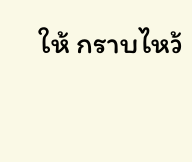ให้ กราบไหว้